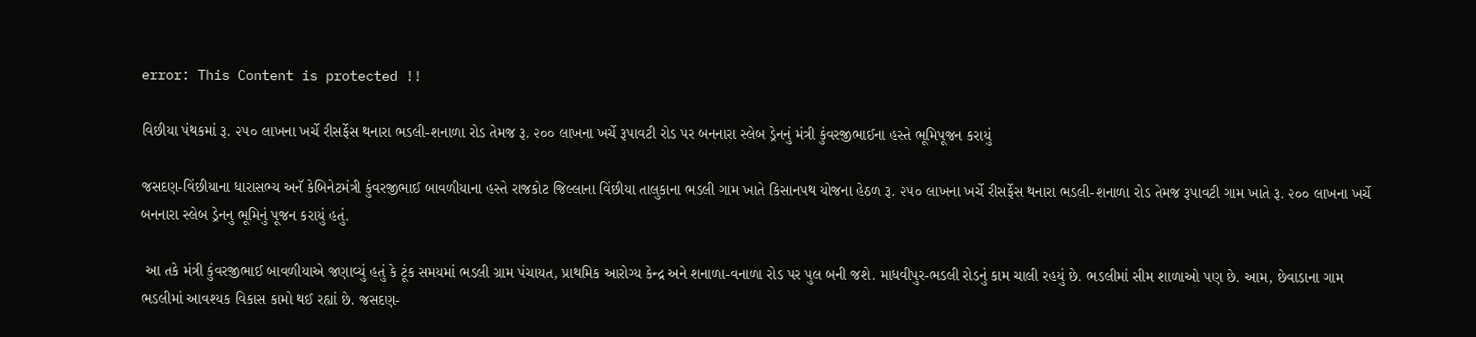error: This Content is protected !!

વિછીયા પંથકમાં રૂ. ૨૫૦ લાખના ખર્ચે રીસર્ફેસ થનારા ભડલી-શનાળા રોડ તેમજ રૂ. ૨૦૦ લાખના ખર્ચે રૂપાવટી રોડ પર બનનારા સ્લેબ ડ્રેનનું મંત્રી કુંવરજીભાઈના હસ્તે ભૂમિપૂજન કરાયું

જસદણ-વિંછીયાના ધારાસભ્ય અનૅ કેબિનેટમંત્રી કુંવરજીભાઈ બાવળીયાના હસ્તે રાજકોટ જિલ્લાના વિંછીયા તાલુકાના ભડલી ગામ ખાતે કિસાનપથ યોજના હેઠળ રૂ. ૨૫૦ લાખના ખર્ચે રીસર્ફેસ થનારા ભડલી-શનાળા રોડ તેમજ રૂપાવટી ગામ ખાતે રૂ. ૨૦૦ લાખના ખર્ચે બનનારા સ્લેબ ડ્રેનનુ ભૂમિનું પૂજન કરાયું હતું.

 આ તકે મંત્રી કુંવરજીભાઈ બાવળીયાએ જણાવ્યું હતું કે ટૂંક સમયમાં ભડલી ગ્રામ પંચાયત, પ્રાથમિક આરોગ્ય કેન્દ્ર અને શનાળા-વનાળા રોડ પર પુલ બની જશે. માધવીપુર-ભડલી રોડનું કામ ચાલી રહયું છે. ભડલીમાં સીમ શાળાઓ પણ છે. આમ, છેવાડાના ગામ ભડલીમાં આવશ્યક વિકાસ કામો થઈ રહ્યાં છે. જસદણ-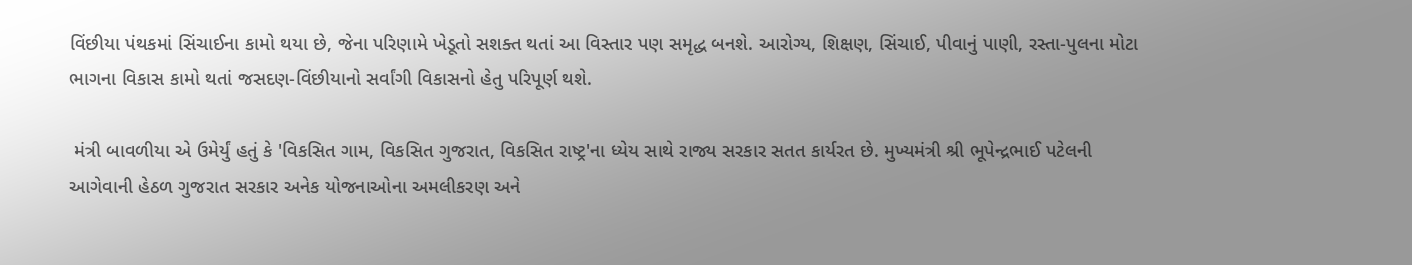વિંછીયા પંથકમાં સિંચાઈના કામો થયા છે, જેના પરિણામે ખેડૂતો સશક્ત થતાં આ વિસ્તાર પણ સમૃદ્ધ બનશે. આરોગ્ય, શિક્ષણ, સિંચાઈ, પીવાનું પાણી, રસ્તા-પુલના મોટા ભાગના વિકાસ કામો થતાં જસદણ-વિંછીયાનો સર્વાંગી વિકાસનો હેતુ પરિપૂર્ણ થશે.

 મંત્રી બાવળીયા એ ઉમેર્યું હતું કે 'વિકસિત ગામ, વિકસિત ગુજરાત, વિકસિત રાષ્ટ્ર'ના ધ્યેય સાથે રાજ્ય સરકાર સતત કાર્યરત છે. મુખ્યમંત્રી શ્રી ભૂપેન્દ્રભાઈ પટેલની આગેવાની હેઠળ ગુજરાત સરકાર અનેક યોજનાઓના અમલીકરણ અને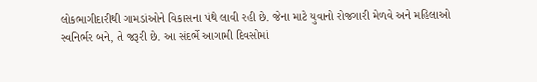લોકભાગીદારીથી ગામડાંઓને વિકાસના પંથે લાવી રહી છે. જેના માટે યુવાનો રોજગારી મેળવે અને મહિલાઓ સ્વનિર્ભર બને, તે જરૂરી છે. આ સંદર્ભે આગામી દિવસોમાં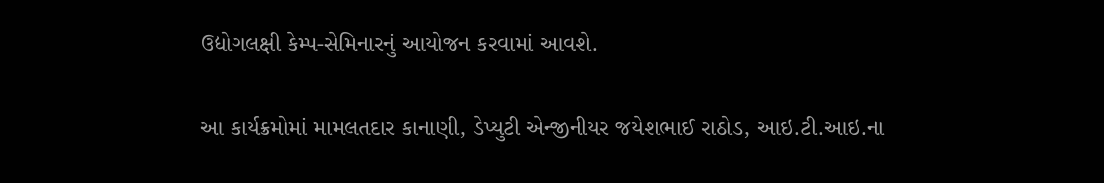ઉદ્યોગલક્ષી કેમ્પ-સેમિનારનું આયોજન કરવામાં આવશે.

આ કાર્યક્રમોમાં મામલતદાર કાનાણી, ડેપ્યુટી એન્જીનીયર જયેશભાઈ રાઠોડ, આઇ.ટી.આઇ.ના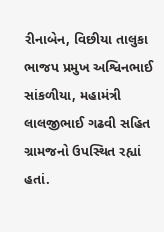રીનાબેન, વિછીયા તાલુકા ભાજપ પ્રમુખ અશ્વિનભાઈ સાંકળીયા, મહામંત્રી લાલજીભાઈ ગઢવી સહિત ગ્રામજનો ઉપસ્થિત રહ્યાં હતાં.